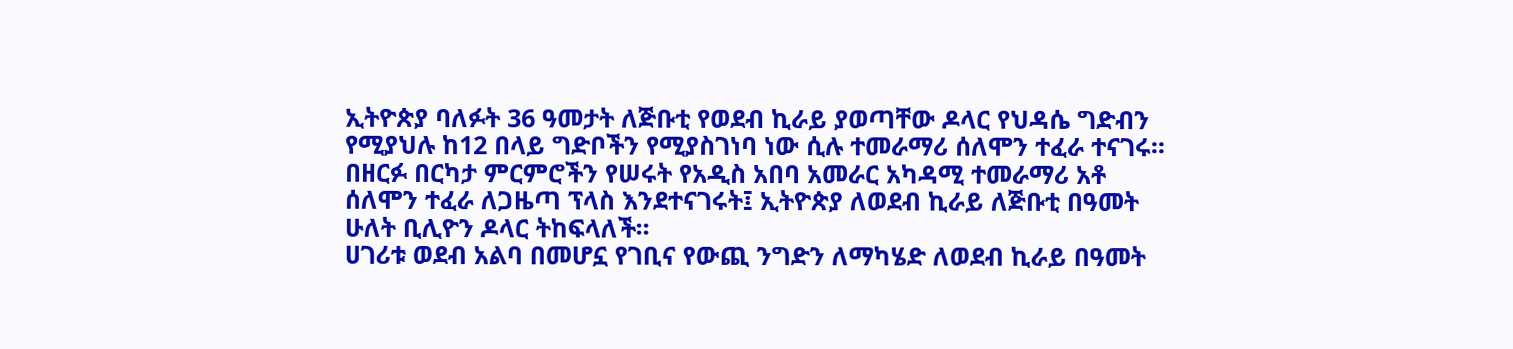ኢትዮጵያ ባለፉት 36 ዓመታት ለጅቡቲ የወደብ ኪራይ ያወጣቸው ዶላር የህዳሴ ግድብን የሚያህሉ ከ12 በላይ ግድቦችን የሚያስገነባ ነው ሲሉ ተመራማሪ ሰለሞን ተፈራ ተናገሩ፡፡
በዘርፉ በርካታ ምርምሮችን የሠሩት የአዲስ አበባ አመራር አካዳሚ ተመራማሪ አቶ ሰለሞን ተፈራ ለጋዜጣ ፕላስ እንደተናገሩት፤ ኢትዮጵያ ለወደብ ኪራይ ለጅቡቲ በዓመት ሁለት ቢሊዮን ዶላር ትከፍላለች፡፡
ሀገሪቱ ወደብ አልባ በመሆኗ የገቢና የውጪ ንግድን ለማካሄድ ለወደብ ኪራይ በዓመት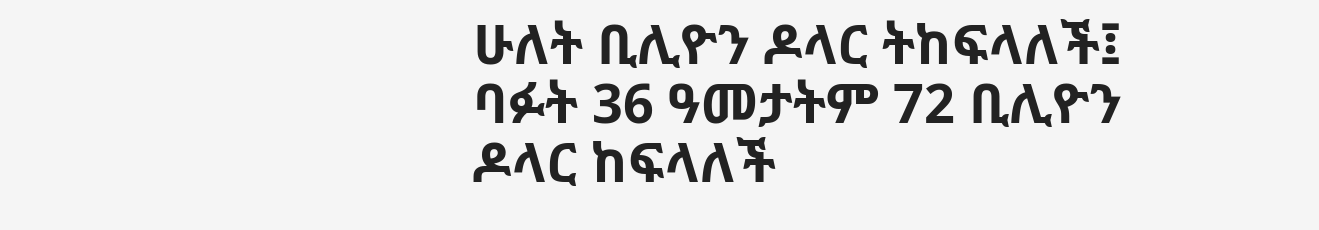ሁለት ቢሊዮን ዶላር ትከፍላለች፤ ባፉት 36 ዓመታትም 72 ቢሊዮን ዶላር ከፍላለች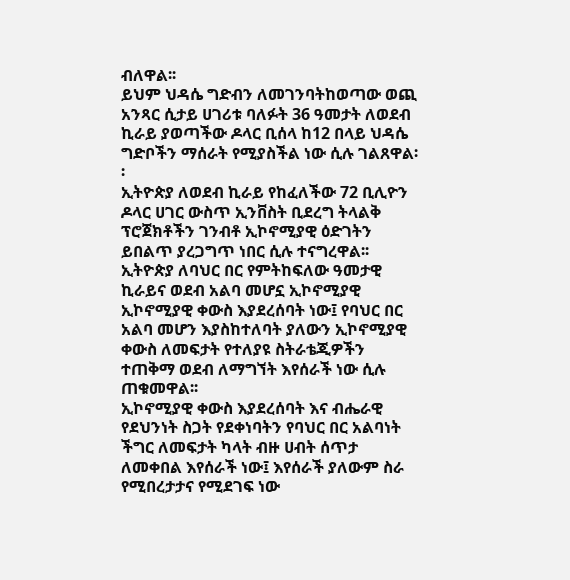ብለዋል፡፡
ይህም ህዳሴ ግድብን ለመገንባትከወጣው ወጪ አንጻር ሲታይ ሀገሪቱ ባለፉት 36 ዓመታት ለወደብ ኪራይ ያወጣችው ዶላር ቢሰላ ከ12 በላይ ህዳሴ ግድቦችን ማሰራት የሚያስችል ነው ሲሉ ገልጸዋል፡፡
ኢትዮጵያ ለወደብ ኪራይ የከፈለችው 72 ቢሊዮን ዶላር ሀገር ውስጥ ኢንቨስት ቢደረግ ትላልቅ ፕሮጀክቶችን ገንብቶ ኢኮኖሚያዊ ዕድገትን ይበልጥ ያረጋግጥ ነበር ሲሉ ተናግረዋል፡፡
ኢትዮጵያ ለባህር በር የምትከፍለው ዓመታዊ ኪራይና ወደብ አልባ መሆኗ ኢኮኖሚያዊ ኢኮኖሚያዊ ቀውስ እያደረሰባት ነው፤ የባህር በር አልባ መሆን እያስከተለባት ያለውን ኢኮኖሚያዊ ቀውስ ለመፍታት የተለያዩ ስትራቴጂዎችን ተጠቅማ ወደብ ለማግኘት እየሰራች ነው ሲሉ ጠቁመዋል፡፡
ኢኮኖሚያዊ ቀውስ እያደረሰባት እና ብሔራዊ የደህንነት ስጋት የደቀነባትን የባህር በር አልባነት ችግር ለመፍታት ካላት ብዙ ሀብት ሰጥታ ለመቀበል እየሰራች ነው፤ እየሰራች ያለውም ስራ የሚበረታታና የሚደገፍ ነው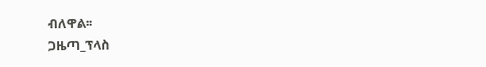ብለዋል፡፡
ጋዜጣ_ፕላስ